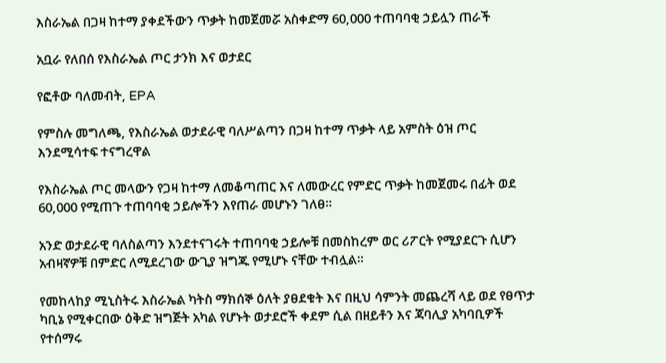እስራኤል በጋዛ ከተማ ያቀደችውን ጥቃት ከመጀመሯ አስቀድማ 60,000 ተጠባባቂ ኃይሏን ጠራች

አቧራ የለበሰ የእስራኤል ጦር ታንክ እና ወታደር

የፎቶው ባለመብት, EPA

የምስሉ መግለጫ, የእስራኤል ወታደራዊ ባለሥልጣን በጋዛ ከተማ ጥቃት ላይ አምስት ዕዝ ጦር እንደሚሳተፍ ተናግረዋል

የእስራኤል ጦር መላውን የጋዛ ከተማ ለመቆጣጠር እና ለመውረር የምድር ጥቃት ከመጀመሩ በፊት ወደ 60,000 የሚጠጉ ተጠባባቂ ኃይሎችን እየጠራ መሆኑን ገለፀ።

አንድ ወታደራዊ ባለስልጣን እንደተናገሩት ተጠባባቂ ኃይሎቹ በመስከረም ወር ሪፖርት የሚያደርጉ ሲሆን አብዛኛዎቹ በምድር ለሚደረገው ውጊያ ዝግጁ የሚሆኑ ናቸው ተብሏል።

የመከላከያ ሚኒስትሩ እስራኤል ካትስ ማክሰኞ ዕለት ያፀደቁት እና በዚህ ሳምንት መጨረሻ ላይ ወደ የፀጥታ ካቢኔ የሚቀርበው ዕቅድ ዝግጅት አካል የሆኑት ወታደሮች ቀደም ሲል በዘይቶን እና ጃባሊያ አካባቢዎች የተሰማሩ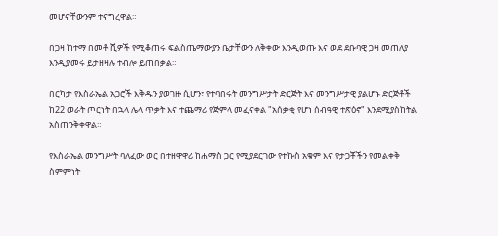መሆናቸውንም ተናግረዋል።

በጋዛ ከተማ በመቶ ሺዎች የሚቆጠሩ ፍልስጤማውያን ቤታቸውን ለቅቀው እንዲወጡ እና ወደ ደቡባዊ ጋዛ መጠለያ እንዲያመሩ ይታዘዛሉ ተብሎ ይጠበቃል።

በርካታ የእስራኤል አጋሮች እቅዱን ያወገዙ ሲሆን፣ የተባበሩት መንግሥታት ድርጅት እና መንግሥታዊ ያልሆኑ ድርጅቶች ከ22 ወራት ጦርነት በኋላ ሌላ ጥቃት እና ተጨማሪ የጅምላ መፈናቀል "አሰቃቂ የሆነ ሰብዓዊ ተጽዕኖ" እንደሚያስከትል አስጠንቅቀዋል።

የእስራኤል መንግሥት ባለፈው ወር በተዘዋዋሪ ከሐማስ ጋር የሚያደርገው የተኩስ አቁም እና የታጋቾችን የመልቀቅ ስምምነት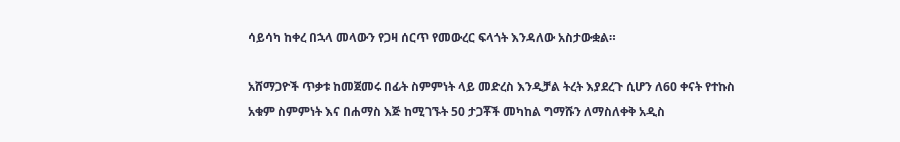ሳይሳካ ከቀረ በኋላ መላውን የጋዛ ሰርጥ የመውረር ፍላጎት እንዳለው አስታውቋል።

አሸማጋዮች ጥቃቱ ከመጀመሩ በፊት ስምምነት ላይ መድረስ እንዲቻል ትረት እያደረጉ ሲሆን ለ60 ቀናት የተኩስ አቁም ስምምነት እና በሐማስ እጅ ከሚገኙት 50 ታጋቾች መካከል ግማሹን ለማስለቀቅ አዲስ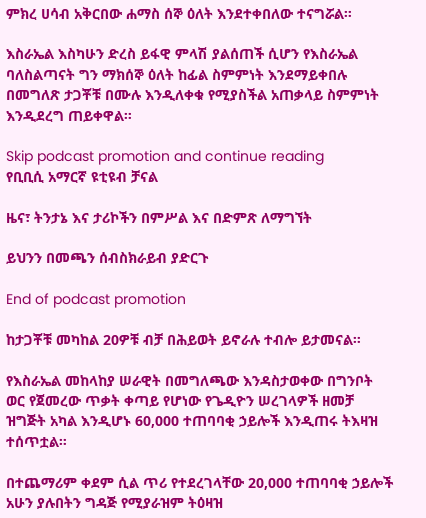ምክረ ሀሳብ አቅርበው ሐማስ ሰኞ ዕለት እንደተቀበለው ተናግሯል።

እስራኤል እስካሁን ድረስ ይፋዊ ምላሽ ያልሰጠች ሲሆን የእስራኤል ባለስልጣናት ግን ማክሰኞ ዕለት ከፊል ስምምነት እንደማይቀበሉ በመግለጽ ታጋቾቹ በሙሉ እንዲለቀቁ የሚያስችል አጠቃላይ ስምምነት እንዲደረግ ጠይቀዋል።

Skip podcast promotion and continue reading
የቢቢሲ አማርኛ ዩቲዩብ ቻናል

ዜና፣ ትንታኔ እና ታሪኮችን በምሥል እና በድምጽ ለማግኘት

ይህንን በመጫን ሰብስክራይብ ያድርጉ

End of podcast promotion

ከታጋቾቹ መካከል 20ዎቹ ብቻ በሕይወት ይኖራሉ ተብሎ ይታመናል።

የእስራኤል መከላከያ ሠራዊት በመግለጫው እንዳስታወቀው በግንቦት ወር የጀመረው ጥቃት ቀጣይ የሆነው የጌዲዮን ሠረገላዎች ዘመቻ ዝግጅት አካል እንዲሆኑ 60,000 ተጠባባቂ ኃይሎች እንዲጠሩ ትእዛዝ ተሰጥቷል።

በተጨማሪም ቀደም ሲል ጥሪ የተደረገላቸው 20,000 ተጠባባቂ ኃይሎች አሁን ያሉበትን ግዳጅ የሚያራዝም ትዕዛዝ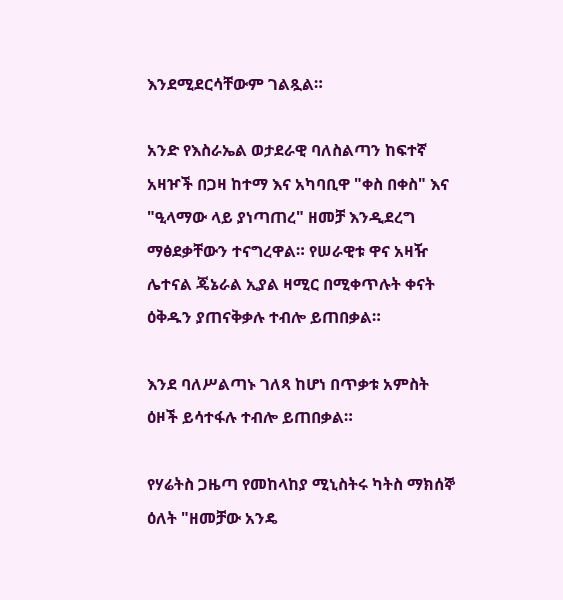እንደሚደርሳቸውም ገልጿል።

አንድ የእስራኤል ወታደራዊ ባለስልጣን ከፍተኛ አዛዦች በጋዛ ከተማ እና አካባቢዋ "ቀስ በቀስ" እና "ዒላማው ላይ ያነጣጠረ" ዘመቻ እንዲደረግ ማፅደቃቸውን ተናግረዋል። የሠራዊቱ ዋና አዛዥ ሌተናል ጄኔራል ኢያል ዛሚር በሚቀጥሉት ቀናት ዕቅዱን ያጠናቅቃሉ ተብሎ ይጠበቃል።

እንደ ባለሥልጣኑ ገለጻ ከሆነ በጥቃቱ አምስት ዕዞች ይሳተፋሉ ተብሎ ይጠበቃል።

የሃሬትስ ጋዜጣ የመከላከያ ሚኒስትሩ ካትስ ማክሰኞ ዕለት "ዘመቻው አንዴ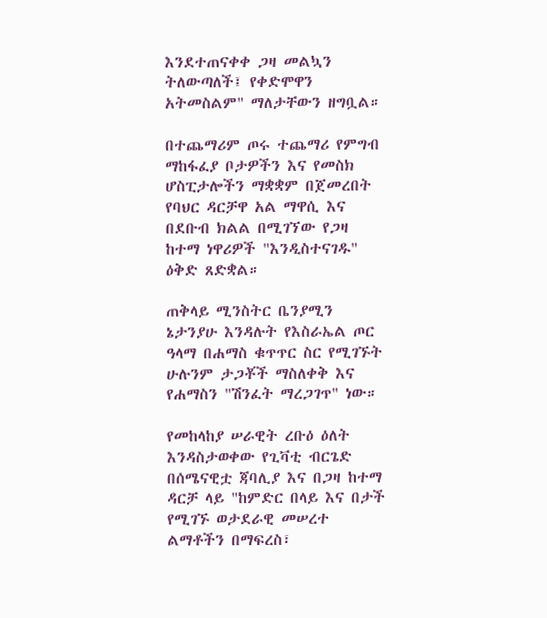እንደተጠናቀቀ ጋዛ መልኳን ትለውጣለች፤ የቀድሞዋን አትመስልም" ማለታቸውን ዘግቧል።

በተጨማሪም ጦሩ ተጨማሪ የምግብ ማከፋፈያ ቦታዎችን እና የመስክ ሆስፒታሎችን ማቋቋም በጀመረበት የባህር ዳርቻዋ አል ማዋሲ እና በደቡብ ክልል በሚገኘው የጋዛ ከተማ ነዋሪዎች "እንዲስተናገዱ" ዕቅድ ጸድቋል።

ጠቅላይ ሚንስትር ቤንያሚን ኔታንያሁ እንዳሉት የእስራኤል ጦር ዓላማ በሐማስ ቁጥጥር ስር የሚገኙት ሁሉንም ታጋቾች ማስለቀቅ እና የሐማስን "ሽንፈት ማረጋገጥ" ነው።

የመከላከያ ሠራዊት ረቡዕ ዕለት እንዳስታወቀው የጊቫቲ ብርጌድ በሰሜናዊቷ ጃባሊያ እና በጋዛ ከተማ ዳርቻ ላይ "ከምድር በላይ እና በታች የሚገኙ ወታደራዊ መሠረተ ልማቶችን በማፍረስ፣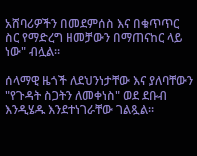አሸባሪዎችን በመደምሰስ እና በቁጥጥር ስር የማድረግ ዘመቻውን በማጠናከር ላይ ነው" ብሏል።

ሰላማዊ ዜጎች ለደህንነታቸው እና ያለባቸውን "የጉዳት ስጋትን ለመቀነስ" ወደ ደቡብ እንዲሄዱ እንደተነገራቸው ገልጿል።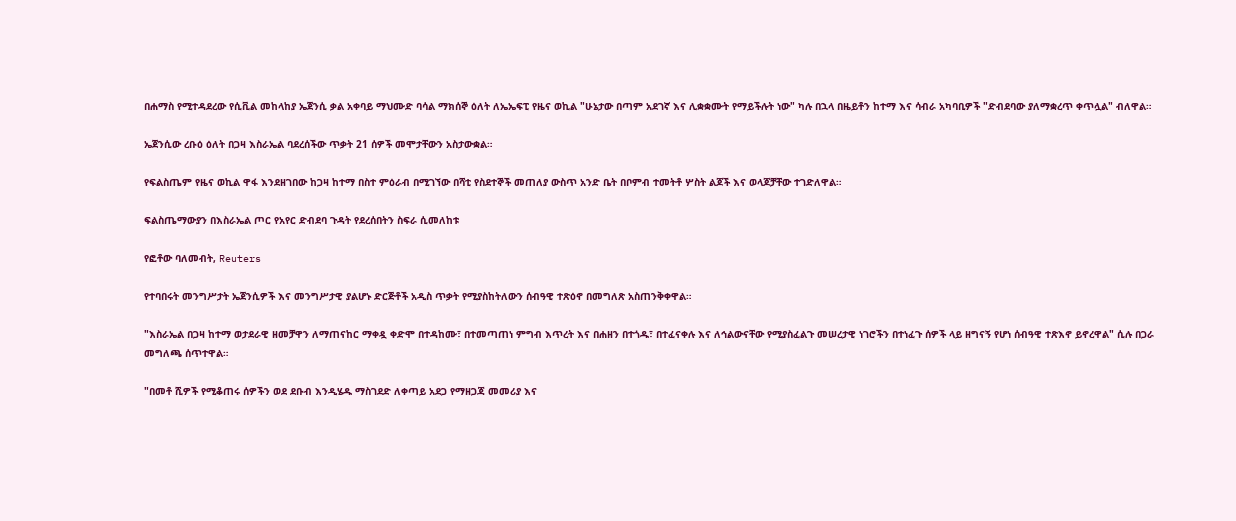በሐማስ የሚተዳደረው የሲቪል መከላከያ ኤጀንሲ ቃል አቀባይ ማህሙድ ባሳል ማክሰኞ ዕለት ለኤኤፍፒ የዜና ወኪል "ሁኔታው በጣም አደገኛ እና ሊቋቋሙት የማይችሉት ነው" ካሉ በኋላ በዜይቶን ከተማ እና ሳብራ አካባቢዎች "ድብደባው ያለማቋረጥ ቀጥሏል" ብለዋል።

ኤጀንሲው ረቡዕ ዕለት በጋዛ እስራኤል ባደረሰችው ጥቃት 21 ሰዎች መሞታቸውን አስታውቋል።

የፍልስጤም የዜና ወኪል ዋፋ እንደዘገበው ከጋዛ ከተማ በስተ ምዕራብ በሚገኘው በሻቲ የስደተኞች መጠለያ ውስጥ አንድ ቤት በቦምብ ተመትቶ ሦስት ልጆች እና ወላጆቻቸው ተገድለዋል።

ፍልስጤማውያን በእስራኤል ጦር የአየር ድብደባ ጉዳት የደረሰበትን ስፍራ ሲመለከቱ

የፎቶው ባለመብት, Reuters

የተባበሩት መንግሥታት ኤጀንሲዎች እና መንግሥታዊ ያልሆኑ ድርጅቶች አዲስ ጥቃት የሚያስከትለውን ሰብዓዊ ተጽዕኖ በመግለጽ አስጠንቅቀዋል።

"እስራኤል በጋዛ ከተማ ወታደራዊ ዘመቻዋን ለማጠናከር ማቀዷ ቀድሞ በተዳከሙ፣ በተመጣጠነ ምግብ እጥረት እና በሐዘን በተጎዱ፣ በተፈናቀሉ እና ለኅልውናቸው የሚያስፈልጉ መሠረታዊ ነገሮችን በተነፈጉ ሰዎች ላይ ዘግናኝ የሆነ ሰብዓዊ ተጽእኖ ይኖረዋል" ሲሉ በጋራ መግለጫ ሰጥተዋል።

"በመቶ ሺዎች የሚቆጠሩ ሰዎችን ወደ ደቡብ እንዲሄዱ ማስገደድ ለቀጣይ አደጋ የማዘጋጃ መመሪያ እና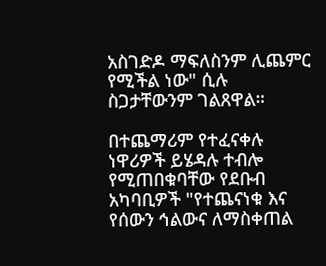አስገድዶ ማፍለስንም ሊጨምር የሚችል ነው" ሲሉ ስጋታቸውንም ገልጸዋል።

በተጨማሪም የተፈናቀሉ ነዋሪዎች ይሄዳሉ ተብሎ የሚጠበቁባቸው የደቡብ አካባቢዎች "የተጨናነቁ እና የሰውን ኅልውና ለማስቀጠል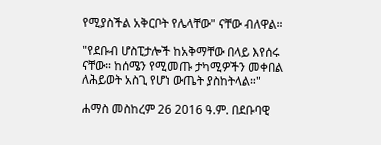የሚያስችል አቅርቦት የሌላቸው" ናቸው ብለዋል።

"የደቡብ ሆስፒታሎች ከአቅማቸው በላይ እየሰሩ ናቸው። ከሰሜን የሚመጡ ታካሚዎችን መቀበል ለሕይወት አስጊ የሆነ ውጤት ያስከትላል።"

ሐማስ መስከረም 26 2016 ዓ.ም. በደቡባዊ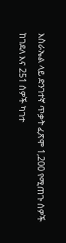እስራኤል ላይ ድንገተኛ ጥቃት ፈጽሞ 1,200 የሚጠጉ ሰዎች ከገደለ እና 251 ሰዎች ካገተ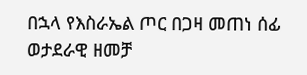በኋላ የእስራኤል ጦር በጋዛ መጠነ ሰፊ ወታደራዊ ዘመቻ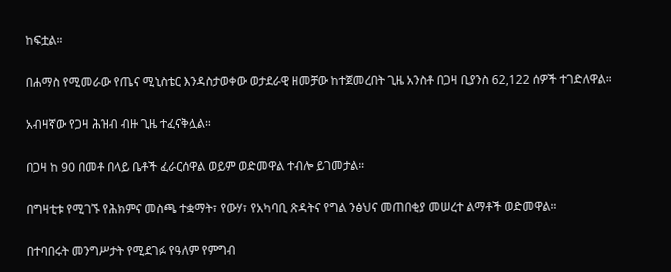ከፍቷል።

በሐማስ የሚመራው የጤና ሚኒስቴር እንዳስታወቀው ወታደራዊ ዘመቻው ከተጀመረበት ጊዜ አንስቶ በጋዛ ቢያንስ 62,122 ሰዎች ተገድለዋል።

አብዛኛው የጋዛ ሕዝብ ብዙ ጊዜ ተፈናቅሏል።

በጋዛ ከ 90 በመቶ በላይ ቤቶች ፈራርሰዋል ወይም ወድመዋል ተብሎ ይገመታል።

በግዛቲቱ የሚገኙ የሕክምና መስጫ ተቋማት፣ የውሃ፣ የአካባቢ ጽዳትና የግል ንፅህና መጠበቂያ መሠረተ ልማቶች ወድመዋል።

በተባበሩት መንግሥታት የሚደገፉ የዓለም የምግብ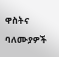ዋስትና ባለሙያዎች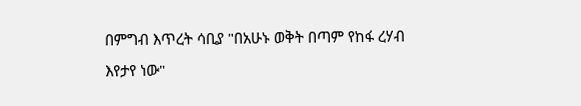በምግብ እጥረት ሳቢያ "በአሁኑ ወቅት በጣም የከፋ ረሃብ እየታየ ነው"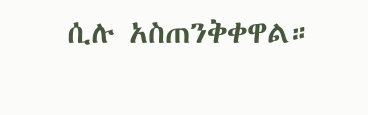ሲሉ አስጠንቅቀዋል።